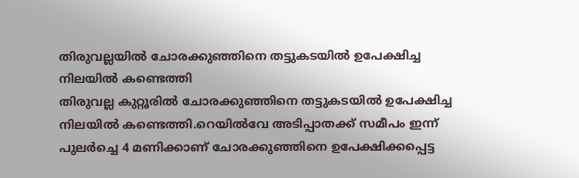തിരുവല്ലയിൽ ചോരക്കുഞ്ഞിനെ തട്ടുകടയിൽ ഉപേക്ഷിച്ച നിലയിൽ കണ്ടെത്തി
തിരുവല്ല കുറ്റൂരിൽ ചോരക്കുഞ്ഞിനെ തട്ടുകടയിൽ ഉപേക്ഷിച്ച നിലയിൽ കണ്ടെത്തി.റെയിൽവേ അടിപ്പാതക്ക് സമീപം ഇന്ന് പുലർച്ചെ 4 മണിക്കാണ് ചോരക്കുഞ്ഞിനെ ഉപേക്ഷിക്കപ്പെട്ട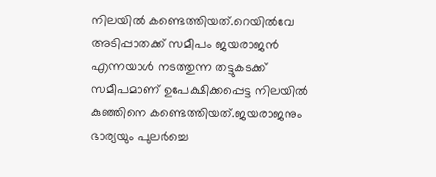നിലയിൽ കണ്ടെത്തിയത്.റെയിൽവേ അടിപ്പാതക്ക് സമീപം ജയരാജൻ എന്നയാൾ നടത്തുന്ന തട്ടുകടക്ക് സമീപമാണ് ഉപേക്ഷിക്കപ്പെട്ട നിലയിൽ കുഞ്ഞിനെ കണ്ടെത്തിയത്.ജയരാജനും ഭാര്യയും പുലർച്ചെ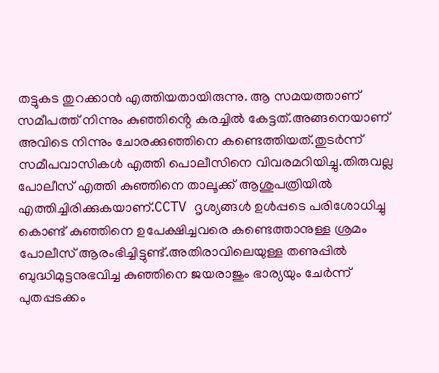തട്ടുകട തുറക്കാൻ എത്തിയതായിരുന്നു. ആ സമയത്താണ് സമീപത്ത് നിന്നും കുഞ്ഞിൻ്റെ കരച്ചിൽ കേട്ടത്.അങ്ങനെയാണ് അവിടെ നിന്നും ചോരക്കുഞ്ഞിനെ കണ്ടെത്തിയത്.തുടർന്ന് സമീപവാസികൾ എത്തി പൊലീസിനെ വിവരമറിയിച്ചു.തിരുവല്ല പോലീസ് എത്തി കുഞ്ഞിനെ താലൂക്ക് ആശുപത്രിയിൽ എത്തിച്ചിരിക്കുകയാണ്.CCTV ദൃശ്യങ്ങൾ ഉൾപ്പടെ പരിശോധിച്ചു കൊണ്ട് കുഞ്ഞിനെ ഉപേക്ഷിച്ചവരെ കണ്ടെത്താനുള്ള ശ്രമം പോലീസ് ആരംഭിച്ചിട്ടുണ്ട്.അതിരാവിലെയുള്ള തണുപ്പിൽ ബുദ്ധിമുട്ടനുഭവിച്ച കുഞ്ഞിനെ ജയരാജും ഭാര്യയും ചേർന്ന് പുതപ്പടക്കം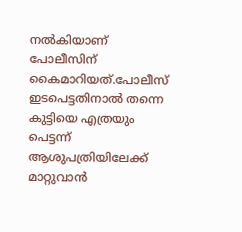നൽകിയാണ് പോലീസിന് കൈമാറിയത്.പോലീസ് ഇടപെട്ടതിനാൽ തന്നെ കുട്ടിയെ എത്രയും പെട്ടന്ന് ആശുപത്രിയിലേക്ക് മാറ്റുവാൻ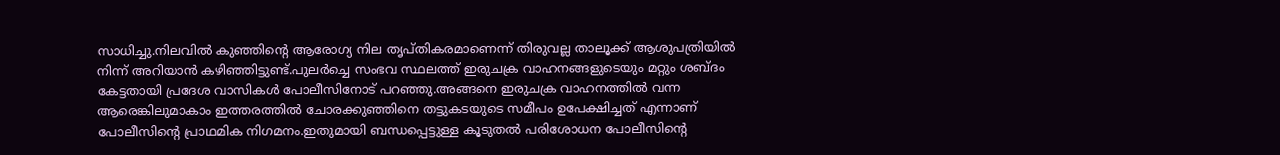സാധിച്ചു.നിലവിൽ കുഞ്ഞിൻ്റെ ആരോഗ്യ നില തൃപ്തികരമാണെന്ന് തിരുവല്ല താലൂക്ക് ആശുപത്രിയിൽ നിന്ന് അറിയാൻ കഴിഞ്ഞിട്ടുണ്ട്.പുലർച്ചെ സംഭവ സ്ഥലത്ത് ഇരുചക്ര വാഹനങ്ങളുടെയും മറ്റും ശബ്ദം കേട്ടതായി പ്രദേശ വാസികൾ പോലീസിനോട് പറഞ്ഞു.അങ്ങനെ ഇരുചക്ര വാഹനത്തിൽ വന്ന ആരെങ്കിലുമാകാം ഇത്തരത്തിൽ ചോരക്കുഞ്ഞിനെ തട്ടുകടയുടെ സമീപം ഉപേക്ഷിച്ചത് എന്നാണ് പോലീസിൻ്റെ പ്രാഥമിക നിഗമനം.ഇതുമായി ബന്ധപ്പെട്ടുള്ള കൂടുതൽ പരിശോധന പോലീസിൻ്റെ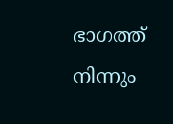ഭാഗത്ത് നിന്നും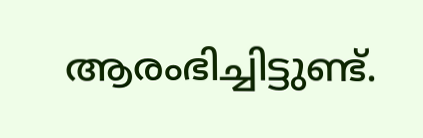ആരംഭിച്ചിട്ടുണ്ട്.